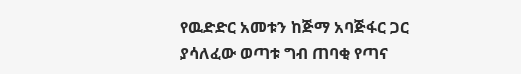የዉድድር አመቱን ከጅማ አባጅፋር ጋር ያሳለፈው ወጣቱ ግብ ጠባቂ የጣና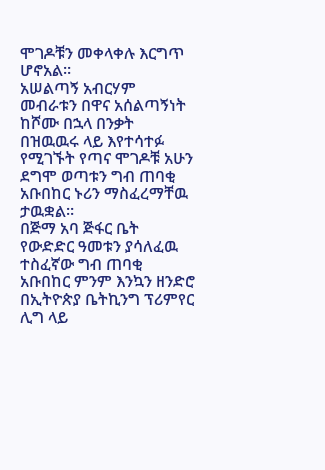ሞገዶቹን መቀላቀሉ እርግጥ ሆኖአል።
አሠልጣኝ አብርሃም መብራቱን በዋና አሰልጣኝነት ከሾሙ በኋላ በንቃት በዝዉዉሩ ላይ እየተሳተፉ የሚገኙት የጣና ሞገዶቹ አሁን ደግሞ ወጣቱን ግብ ጠባቂ አቡበከር ኑሪን ማስፈረማቸዉ ታዉቋል።
በጅማ አባ ጅፋር ቤት የውድድር ዓመቱን ያሳለፈዉ ተስፈኛው ግብ ጠባቂ አቡበከር ምንም እንኳን ዘንድሮ በኢትዮጵያ ቤትኪንግ ፕሪምየር ሊግ ላይ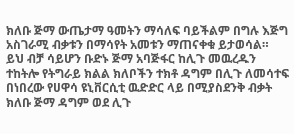ክለቡ ጅማ ውጤታማ ዓመትን ማሳለፍ ባይችልም በግሉ እጅግ አስገራሚ ብቃቱን በማሳየት አመቱን ማጠናቀቁ ይታወሳል።
ይህ ብቻ ሳይሆን ቡድኑ ጅማ አባጅፋር ከሊጉ መዉረዱን ተከትሎ የትግራይ ክልል ክለቦችን ተክቶ ዳግም በሊጉ ለመሳተፍ በነበረው የሀዋሳ ዩኒቨርሲቲ ዉድድር ላይ በሚያስደንቅ ብቃት ክለቡ ጅማ ዳግም ወደ ሊጉ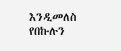እንዲመለስ የበኩሉን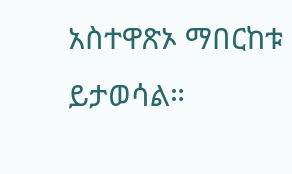አስተዋጽኦ ማበርከቱ ይታወሳል።